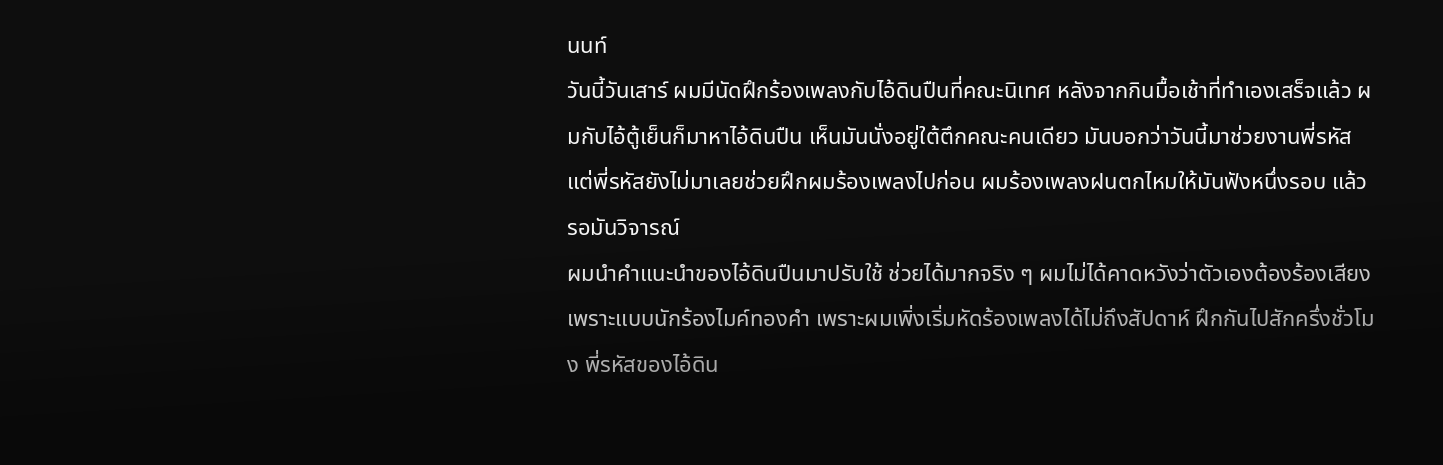นนท์
วันนี้วันเสาร์ ผมมีนัดฝึกร้องเพลงกับไอ้ดินปืนที่คณะนิเทศ หลังจากกินมื้อเช้าที่ทำเองเสร็จแล้ว ผมกับไอ้ตู้เย็นก็มาหาไอ้ดินปืน เห็นมันนั่งอยู่ใต้ตึกคณะคนเดียว มันบอกว่าวันนี้มาช่วยงานพี่รหัส แต่พี่รหัสยังไม่มาเลยช่วยฝึกผมร้องเพลงไปก่อน ผมร้องเพลงฝนตกไหมให้มันฟังหนึ่งรอบ แล้วรอมันวิจารณ์
ผมนำคำแนะนำของไอ้ดินปืนมาปรับใช้ ช่วยได้มากจริง ๆ ผมไม่ได้คาดหวังว่าตัวเองต้องร้องเสียงเพราะแบบนักร้องไมค์ทองคำ เพราะผมเพิ่งเริ่มหัดร้องเพลงได้ไม่ถึงสัปดาห์ ฝึกกันไปสักครึ่งชั่วโมง พี่รหัสของไอ้ดิน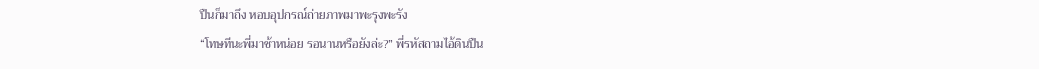ปืนก็มาถึง หอบอุปกรณ์ถ่ายภาพมาพะรุงพะรัง
“โทษทีนะพี่มาช้าหน่อย รอนานหรือยังล่ะ?” พี่รหัสถามไอ้ดินปืน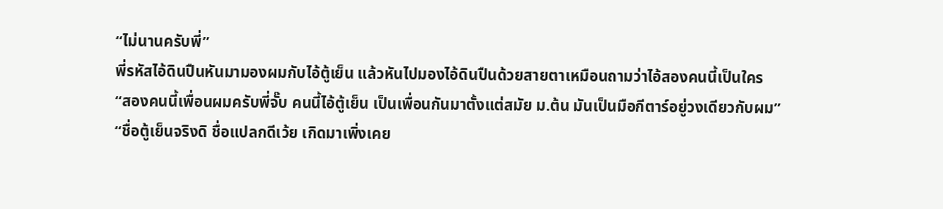“ไม่นานครับพี่”
พี่รหัสไอ้ดินปืนหันมามองผมกับไอ้ตู้เย็น แล้วหันไปมองไอ้ดินปืนด้วยสายตาเหมือนถามว่าไอ้สองคนนี้เป็นใคร
“สองคนนี้เพื่อนผมครับพี่จั๊บ คนนี้ไอ้ตู้เย็น เป็นเพื่อนกันมาตั้งแต่สมัย ม.ต้น มันเป็นมือกีตาร์อยู่วงเดียวกับผม”
“ชื่อตู้เย็นจริงดิ ชื่อแปลกดีเว้ย เกิดมาเพิ่งเคย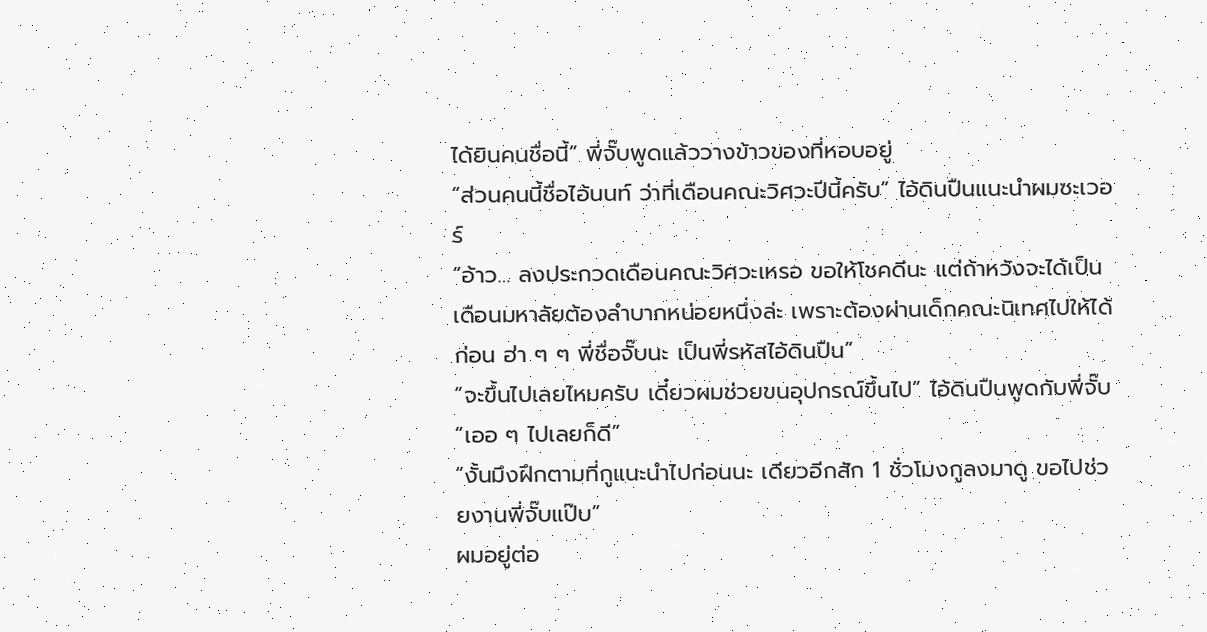ได้ยินคนชื่อนี้” พี่จั๊บพูดแล้ววางข้าวของที่หอบอยู่
“ส่วนคนนี้ชื่อไอ้นนท์ ว่าที่เดือนคณะวิศวะปีนี้ครับ” ไอ้ดินปืนแนะนำผมซะเวอร์
“อ้าว… ลงประกวดเดือนคณะวิศวะเหรอ ขอให้โชคดีนะ แต่ถ้าหวังจะได้เป็นเดือนมหาลัยต้องลำบากหน่อยหนึ่งล่ะ เพราะต้องผ่านเด็กคณะนิเทศไปให้ได้ก่อน ฮ่า ๆ ๆ พี่ชื่อจั๊บนะ เป็นพี่รหัสไอ้ดินปืน”
“จะขึ้นไปเลยไหมครับ เดี๋ยวผมช่วยขนอุปกรณ์ขึ้นไป” ไอ้ดินปืนพูดกับพี่จั๊บ
“เออ ๆ ไปเลยก็ดี”
“งั้นมึงฝึกตามที่กูแนะนำไปก่อนนะ เดียวอีกสัก 1 ชั่วโมงกูลงมาดู ขอไปช่วยงานพี่จั๊บแป๊บ”
ผมอยู่ต่อ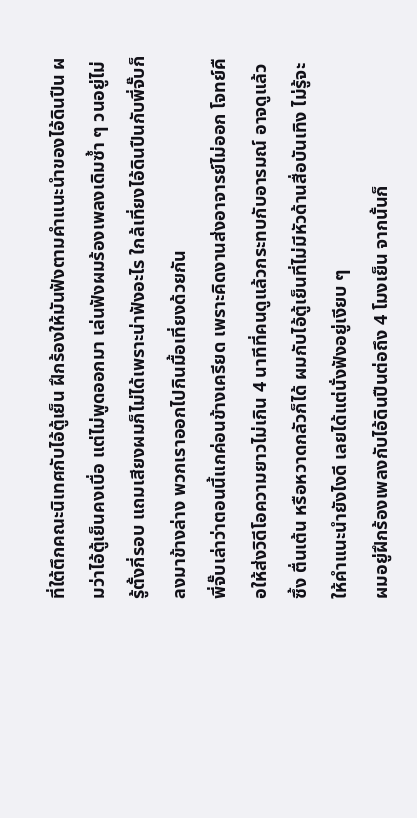ที่ใต้ตึกคณะนิเทศกับไอ้ตู้เย็น ฝึกร้องให้มันฟังตามคำแนะนำของไอ้ดินปืน ผมว่าไอ้ตู้เย็นคงเบื่อ แต่ไม่พูดออกมา เล่นฟังผมร้องเพลงเดิมซ้ำ ๆ วนอยู่ไม่รู้ตั้งกี่รอบ แถมเสียงผมก็ไม่ได้เพราะน่าฟังอะไร ใกล้เที่ยงไอ้ดินปืนกับพี่จั๊บก็ลงมาข้างล่าง พวกเราออกไปกินมื้อเที่ยงด้วยกัน
พี่จั๊บเล่าว่าตอนนี้แกค่อนข้างเครียด เพราะคิดงานส่งอาจารย์ไม่ออก โจทย์คือให้ส่งวิดีโอความยาวไม่เกิน 4 นาทีที่คนดูแล้วกระทบกับอารมณ์ อาจดูแล้วซึ้ง ตื่นเต้น หรือหวาดกลัวก็ได้ ผมกับไอ้ตู้เย็นที่ไม่มีหัวด้านสื่อบันเทิง ไม่รู้จะให้คำแนะนำยังไงดี เลยได้แต่นั่งฟังอยู่เงียบ ๆ
ผมอยู่ฝึกร้องเพลงกับไอ้ดินปืนต่อถึง 4 โมงเย็น จากนั้นก็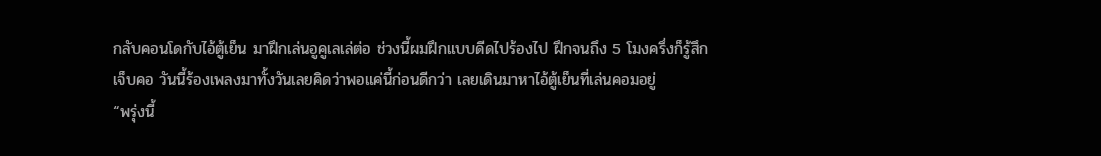กลับคอนโดกับไอ้ตู้เย็น มาฝึกเล่นอูคูเลเล่ต่อ ช่วงนี้ผมฝึกแบบดีดไปร้องไป ฝึกจนถึง 5 โมงครึ่งก็รู้สึกเจ็บคอ วันนี้ร้องเพลงมาทั้งวันเลยคิดว่าพอแค่นี้ก่อนดีกว่า เลยเดินมาหาไอ้ตู้เย็นที่เล่นคอมอยู่
“พรุ่งนี้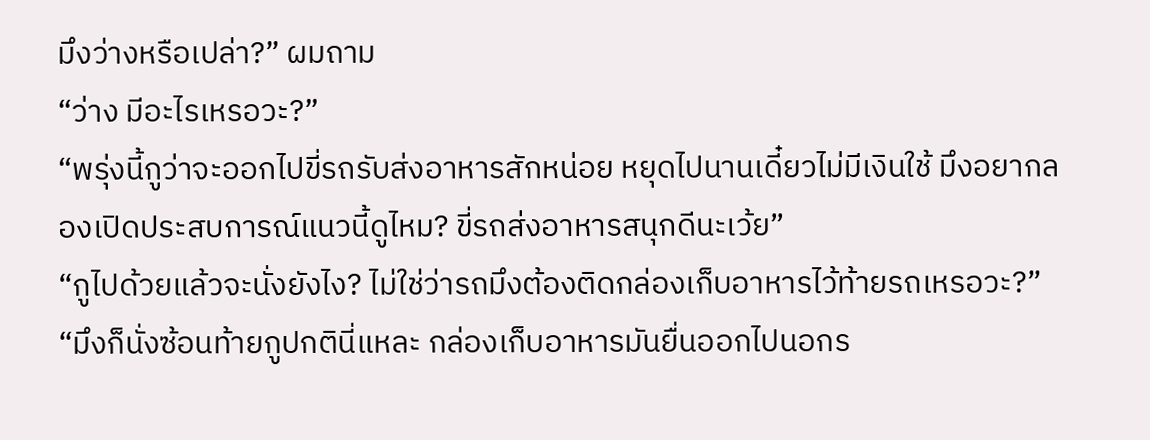มึงว่างหรือเปล่า?” ผมถาม
“ว่าง มีอะไรเหรอวะ?”
“พรุ่งนี้กูว่าจะออกไปขี่รถรับส่งอาหารสักหน่อย หยุดไปนานเดี๋ยวไม่มีเงินใช้ มึงอยากลองเปิดประสบการณ์แนวนี้ดูไหม? ขี่รถส่งอาหารสนุกดีนะเว้ย”
“กูไปด้วยแล้วจะนั่งยังไง? ไม่ใช่ว่ารถมึงต้องติดกล่องเก็บอาหารไว้ท้ายรถเหรอวะ?”
“มึงก็นั่งซ้อนท้ายกูปกตินี่แหละ กล่องเก็บอาหารมันยื่นออกไปนอกร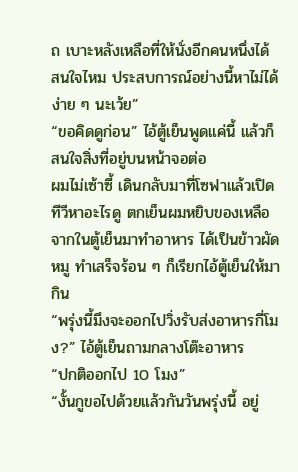ถ เบาะหลังเหลือที่ให้นั่งอีกคนหนึ่งได้ สนใจไหม ประสบการณ์อย่างนี้หาไม่ได้ง่าย ๆ นะเว้ย”
“ขอคิดดูก่อน” ไอ้ตู้เย็นพูดแค่นี้ แล้วก็สนใจสิ่งที่อยู่บนหน้าจอต่อ
ผมไม่เซ้าซี้ เดินกลับมาที่โซฟาแล้วเปิดทีวีหาอะไรดู ตกเย็นผมหยิบของเหลือจากในตู้เย็นมาทำอาหาร ได้เป็นข้าวผัดหมู ทำเสร็จร้อน ๆ ก็เรียกไอ้ตู้เย็นให้มากิน
“พรุ่งนี้มึงจะออกไปวิ่งรับส่งอาหารกี่โมง?” ไอ้ตู้เย็นถามกลางโต๊ะอาหาร
“ปกติออกไป 10 โมง”
“งั้นกูขอไปด้วยแล้วกันวันพรุ่งนี้ อยู่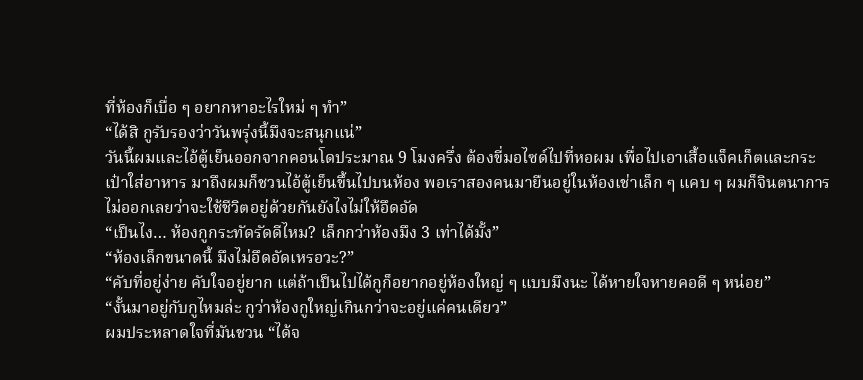ที่ห้องก็เบื่อ ๆ อยากหาอะไรใหม่ ๆ ทำ”
“ได้สิ กูรับรองว่าวันพรุ่งนี้มึงจะสนุกแน่”
วันนี้ผมและไอ้ตู้เย็นออกจากคอนโดประมาณ 9 โมงครึ่ง ต้องขี่มอไซด์ไปที่หอผม เพื่อไปเอาเสื้อแจ็คเก็ตและกระเป๋าใส่อาหาร มาถึงผมก็ชวนไอ้ตู้เย็นขึ้นไปบนห้อง พอเราสองคนมายืนอยู่ในห้องเช่าเล็ก ๆ แคบ ๆ ผมก็จินตนาการไม่ออกเลยว่าจะใช้ชีวิตอยู่ด้วยกันยังไงไม่ให้อึดอัด
“เป็นไง… ห้องกูกระทัดรัดดีไหม? เล็กกว่าห้องมึง 3 เท่าได้มั้ง”
“ห้องเล็กขนาดนี้ มึงไม่อึดอัดเหรอวะ?”
“คับที่อยู่ง่าย คับใจอยู่ยาก แต่ถ้าเป็นไปได้กูก็อยากอยู่ห้องใหญ่ ๆ แบบมึงนะ ได้หายใจหายคอดี ๆ หน่อย”
“งั้นมาอยู่กับกูไหมล่ะ กูว่าห้องกูใหญ่เกินกว่าจะอยู่แค่คนเดียว”
ผมประหลาดใจที่มันชวน “ได้จ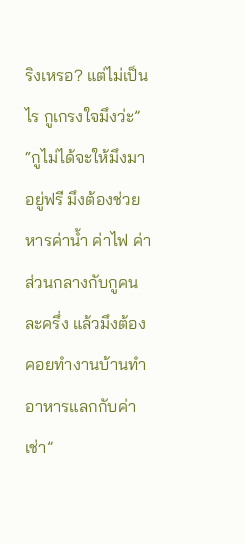ริงเหรอ? แต่ไม่เป็นไร กูเกรงใจมึงว่ะ”
“กูไม่ได้จะให้มึงมาอยู่ฟรี มึงต้องช่วยหารค่าน้ำ ค่าไฟ ค่าส่วนกลางกับกูคนละครึ่ง แล้วมึงต้องคอยทำงานบ้านทำอาหารแลกกับค่าเช่า”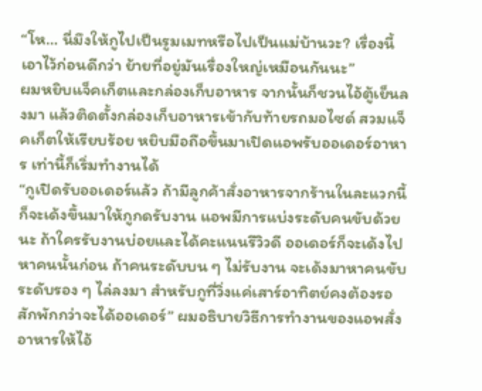“โห… นี่มึงให้กูไปเป็นรูมเมทหรือไปเป็นแม่บ้านวะ? เรื่องนี้เอาไว้ก่อนดีกว่า ย้ายที่อยู่มันเรื่องใหญ่เหมือนกันนะ”
ผมหยิบแจ็คเก็ตและกล่องเก็บอาหาร จากนั้นก็ชวนไอ้ตู้เย็นลงมา แล้วติดตั้งกล่องเก็บอาหารเข้ากับท้ายรถมอไซด์ สวมแจ็คเก็ตให้เรียบร้อย หยิบมือถือขึ้นมาเปิดแอพรับออเดอร์อาหาร เท่านี้ก็เริ่มทำงานได้
“กูเปิดรับออเดอร์แล้ว ถ้ามีลูกค้าสั่งอาหารจากร้านในละแวกนี้ก็จะเด้งขึ้นมาให้กูกดรับงาน แอพมีการแบ่งระดับคนขับด้วยนะ ถ้าใครรับงานบ่อยและได้คะแนนรีวิวดี ออเดอร์ก็จะเด้งไปหาคนนั้นก่อน ถ้าคนระดับบน ๆ ไม่รับงาน จะเด้งมาหาคนขับระดับรอง ๆ ไล่ลงมา สำหรับกูที่วิ่งแค่เสาร์อาทิตย์คงต้องรอสักพักกว่าจะได้ออเดอร์” ผมอธิบายวิธีการทำงานของแอพสั่งอาหารให้ไอ้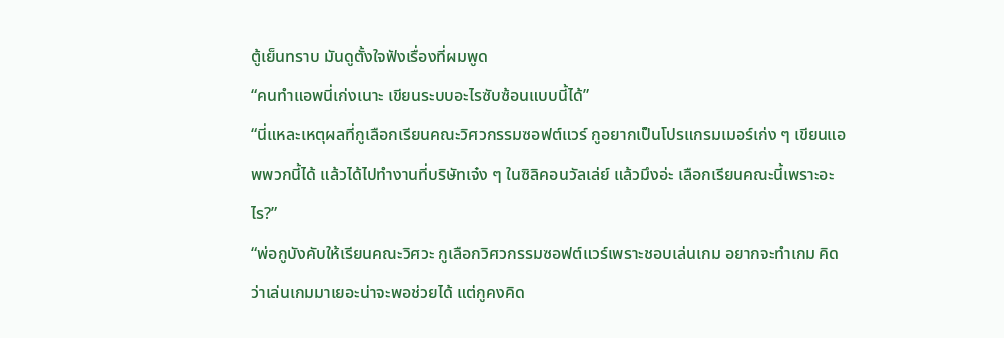ตู้เย็นทราบ มันดูตั้งใจฟังเรื่องที่ผมพูด
“คนทำแอพนี่เก่งเนาะ เขียนระบบอะไรซับซ้อนแบบนี้ได้”
“นี่แหละเหตุผลที่กูเลือกเรียนคณะวิศวกรรมซอฟต์แวร์ กูอยากเป็นโปรแกรมเมอร์เก่ง ๆ เขียนแอพพวกนี้ได้ แล้วได้ไปทำงานที่บริษัทเจ๋ง ๆ ในซิลิคอนวัลเล่ย์ แล้วมึงอ่ะ เลือกเรียนคณะนี้เพราะอะไร?”
“พ่อกูบังคับให้เรียนคณะวิศวะ กูเลือกวิศวกรรมซอฟต์แวร์เพราะชอบเล่นเกม อยากจะทำเกม คิดว่าเล่นเกมมาเยอะน่าจะพอช่วยได้ แต่กูคงคิด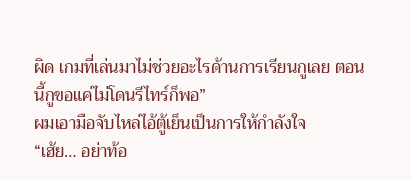ผิด เกมที่เล่นมาไม่ช่วยอะไรด้านการเรียนกูเลย ตอนนี้กูขอแค่ไม่โดนรีไทร์ก็พอ”
ผมเอามือจับไหล่ไอ้ตู้เย็นเป็นการให้กำลังใจ
“เฮ้ย… อย่าท้อ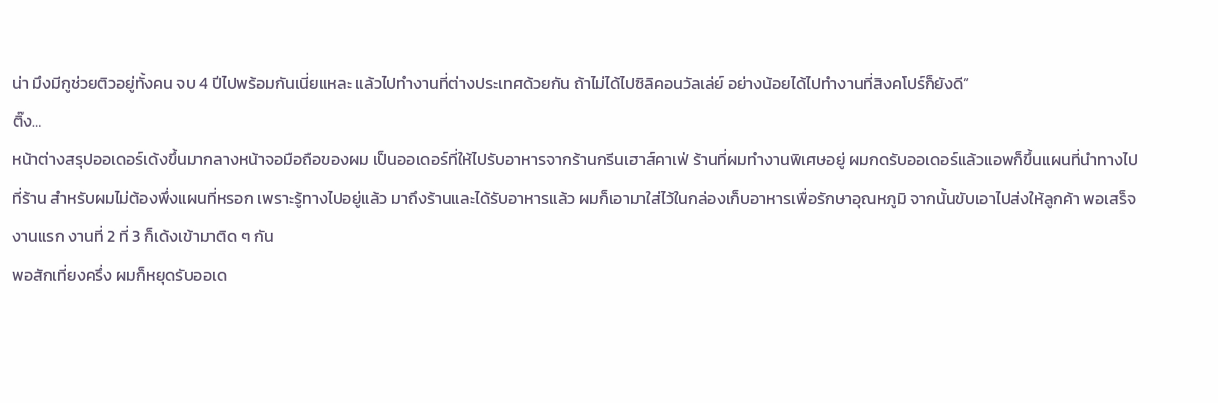น่า มึงมีกูช่วยติวอยู่ทั้งคน จบ 4 ปีไปพร้อมกันเนี่ยแหละ แล้วไปทำงานที่ต่างประเทศด้วยกัน ถ้าไม่ได้ไปซิลิคอนวัลเล่ย์ อย่างน้อยได้ไปทำงานที่สิงคโปร์ก็ยังดี”
ติ๊ง…
หน้าต่างสรุปออเดอร์เด้งขึ้นมากลางหน้าจอมือถือของผม เป็นออเดอร์ที่ให้ไปรับอาหารจากร้านกรีนเฮาส์คาเฟ่ ร้านที่ผมทำงานพิเศษอยู่ ผมกดรับออเดอร์แล้วแอพก็ขึ้นแผนที่นำทางไปที่ร้าน สำหรับผมไม่ต้องพึ่งแผนที่หรอก เพราะรู้ทางไปอยู่แล้ว มาถึงร้านและได้รับอาหารแล้ว ผมก็เอามาใส่ไว้ในกล่องเก็บอาหารเพื่อรักษาอุณหภูมิ จากนั้นขับเอาไปส่งให้ลูกค้า พอเสร็จงานแรก งานที่ 2 ที่ 3 ก็เด้งเข้ามาติด ๆ กัน
พอสักเที่ยงครึ่ง ผมก็หยุดรับออเด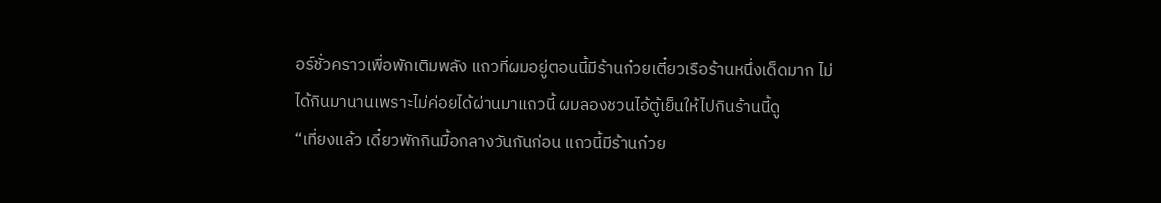อร์ชั่วคราวเพื่อพักเติมพลัง แถวที่ผมอยู่ตอนนี้มีร้านก๋วยเตี๋ยวเรือร้านหนึ่งเด็ดมาก ไม่ได้กินมานานเพราะไม่ค่อยได้ผ่านมาแถวนี้ ผมลองชวนไอ้ตู้เย็นให้ไปกินร้านนี้ดู
“เที่ยงแล้ว เดี๋ยวพักกินมื้อกลางวันกันก่อน แถวนี้มีร้านก๋วย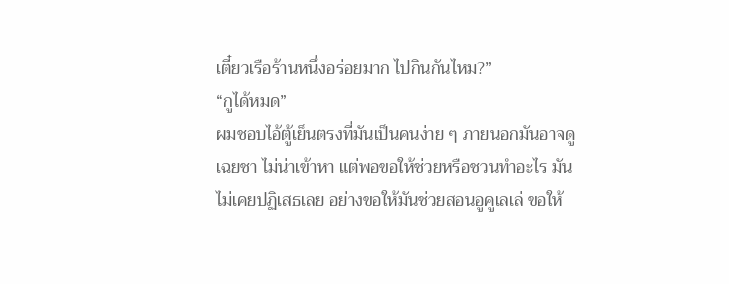เตี๋ยวเรือร้านหนึ่งอร่อยมาก ไปกินกันไหม?”
“กูได้หมด”
ผมชอบไอ้ตู้เย็นตรงที่มันเป็นคนง่าย ๆ ภายนอกมันอาจดูเฉยชา ไม่น่าเข้าหา แต่พอขอให้ช่วยหรือชวนทำอะไร มันไม่เคยปฏิเสธเลย อย่างขอให้มันช่วยสอนอูคูเลเล่ ขอให้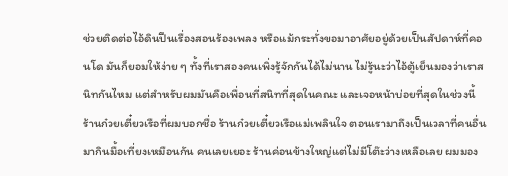ช่วยติดต่อไอ้ดินปืนเรื่องสอนร้องเพลง หรือแม้กระทั่งขอมาอาศัยอยู่ด้วยเป็นสัปดาห์ที่คอนโด มันก็ยอมให้ง่าย ๆ ทั้งที่เราสองคนเพิ่งรู้จักกันได้ไม่นาน ไม่รู้นะว่าไอ้ตู้เย็นมองว่าเราสนิทกันไหม แต่สำหรับผมมันคือเพื่อนที่สนิทที่สุดในคณะ และเจอหน้าบ่อยที่สุดในช่วงนี้
ร้านก๋วยเตี๋ยวเรือที่ผมบอกชื่อ ร้านก๋วยเตี๋ยวเรือแม่เพลินใจ ตอนเรามาถึงเป็นเวลาที่คนอื่นมากินมื้อเที่ยงเหมือนกัน คนเลยเยอะ ร้านค่อนข้างใหญ่แต่ไม่มีโต๊ะว่างเหลือเลย ผมมอง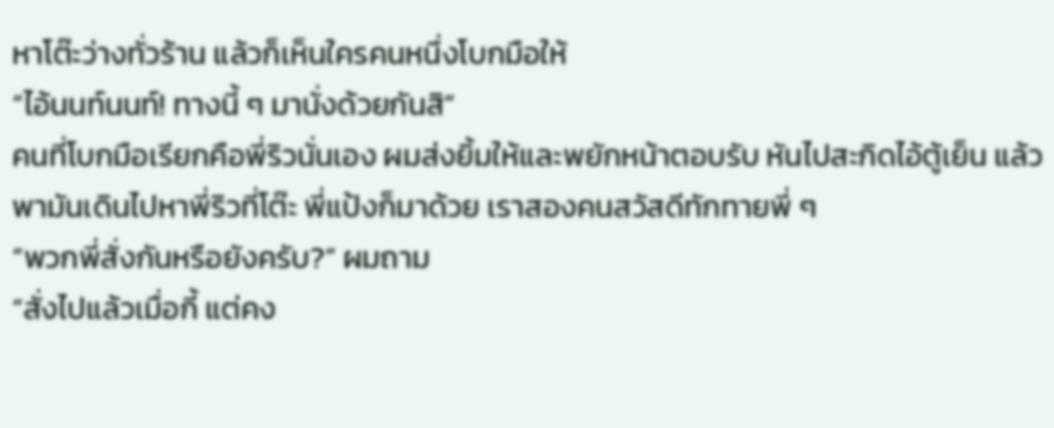หาโต๊ะว่างทั่วร้าน แล้วก็เห็นใครคนหนึ่งโบกมือให้
“ไอ้นนท์นนท์! ทางนี้ ๆ มานั่งด้วยกันสิ”
คนที่โบกมือเรียกคือพี่ริวนั่นเอง ผมส่งยิ้มให้และพยักหน้าตอบรับ หันไปสะกิดไอ้ตู้เย็น แล้วพามันเดินไปหาพี่ริวที่โต๊ะ พี่แป้งก็มาด้วย เราสองคนสวัสดีทักทายพี่ ๆ
“พวกพี่สั่งกันหรือยังครับ?” ผมถาม
“สั่งไปแล้วเมื่อกี้ แต่คง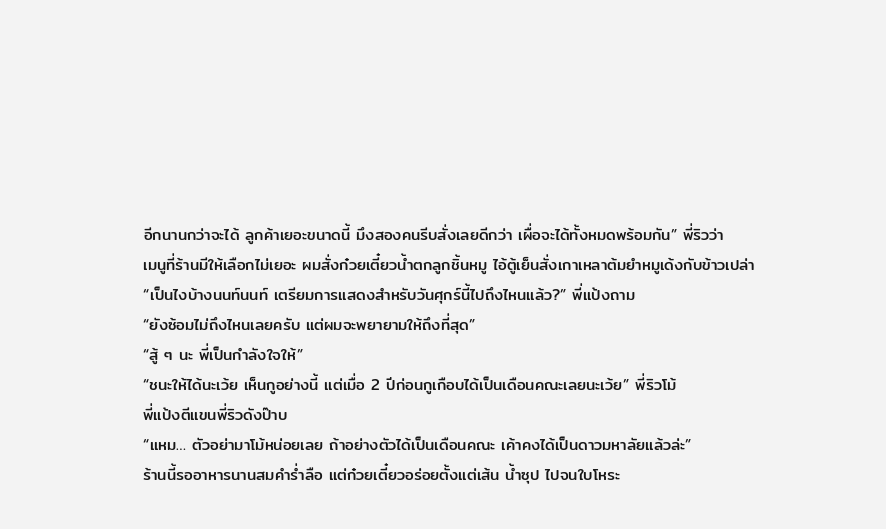อีกนานกว่าจะได้ ลูกค้าเยอะขนาดนี้ มึงสองคนรีบสั่งเลยดีกว่า เผื่อจะได้ทั้งหมดพร้อมกัน” พี่ริวว่า
เมนูที่ร้านมีให้เลือกไม่เยอะ ผมสั่งก๋วยเตี๋ยวน้ำตกลูกชิ้นหมู ไอ้ตู้เย็นสั่งเกาเหลาต้มยำหมูเด้งกับข้าวเปล่า
“เป็นไงบ้างนนท์นนท์ เตรียมการแสดงสำหรับวันศุกร์นี้ไปถึงไหนแล้ว?” พี่แป้งถาม
“ยังซ้อมไม่ถึงไหนเลยครับ แต่ผมจะพยายามให้ถึงที่สุด”
“สู้ ๆ นะ พี่เป็นกำลังใจให้”
“ชนะให้ได้นะเว้ย เห็นกูอย่างนี้ แต่เมื่อ 2 ปีก่อนกูเกือบได้เป็นเดือนคณะเลยนะเว้ย” พี่ริวโม้
พี่แป้งตีแขนพี่ริวดังป๊าบ
“แหม… ตัวอย่ามาโม้หน่อยเลย ถ้าอย่างตัวได้เป็นเดือนคณะ เค้าคงได้เป็นดาวมหาลัยแล้วล่ะ”
ร้านนี้รออาหารนานสมคำร่ำลือ แต่ก๋วยเตี๋ยวอร่อยตั้งแต่เส้น น้ำซุป ไปจนใบโหระ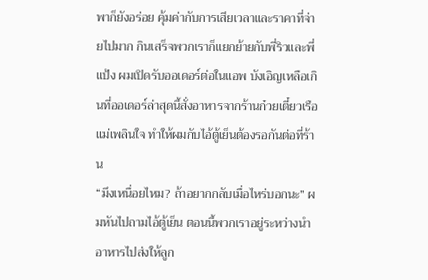พาก็ยังอร่อย คุ้มค่ากับการเสียเวลาและราคาที่จ่ายไปมาก กินเสร็จพวกเราก็แยกย้ายกับพี่ริวและพี่แป้ง ผมเปิดรับออเดอร์ต่อในแอพ บังเอิญเหลือเกินที่ออเดอร์ล่าสุดนี้สั่งอาหารจากร้านก๋วยเตี๋ยวเรือแม่เพลินใจ ทำให้ผมกับไอ้ตู้เย็นต้องรอกันต่อที่ร้าน
“มึงเหนื่อยไหม? ถ้าอยากกลับเมื่อไหร่บอกนะ” ผมหันไปถามไอ้ตู้เย็น ตอนนี้พวกเราอยู่ระหว่างนำอาหารไปส่งให้ลูก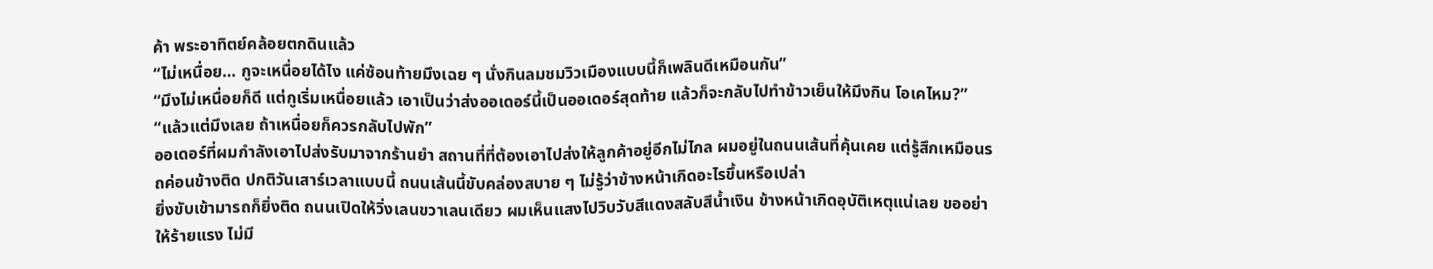ค้า พระอาทิตย์คล้อยตกดินแล้ว
“ไม่เหนื่อย… กูจะเหนื่อยได้ไง แค่ซ้อนท้ายมึงเฉย ๆ นั่งกินลมชมวิวเมืองแบบนี้ก็เพลินดีเหมือนกัน”
“มึงไม่เหนื่อยก็ดี แต่กูเริ่มเหนื่อยแล้ว เอาเป็นว่าส่งออเดอร์นี้เป็นออเดอร์สุดท้าย แล้วก็จะกลับไปทำข้าวเย็นให้มึงกิน โอเคไหม?”
“แล้วแต่มึงเลย ถ้าเหนื่อยก็ควรกลับไปพัก”
ออเดอร์ที่ผมกำลังเอาไปส่งรับมาจากร้านยำ สถานที่ที่ต้องเอาไปส่งให้ลูกค้าอยู่อีกไม่ไกล ผมอยู่ในถนนเส้นที่คุ้นเคย แต่รู้สึกเหมือนรถค่อนข้างติด ปกติวันเสาร์เวลาแบบนี้ ถนนเส้นนี้ขับคล่องสบาย ๆ ไม่รู้ว่าข้างหน้าเกิดอะไรขึ้นหรือเปล่า
ยิ่งขับเข้ามารถก็ยิ่งติด ถนนเปิดให้วิ่งเลนขวาเลนเดียว ผมเห็นแสงไปวิบวับสีแดงสลับสีน้ำเงิน ข้างหน้าเกิดอุบัติเหตุแน่เลย ขออย่าให้ร้ายแรง ไม่มี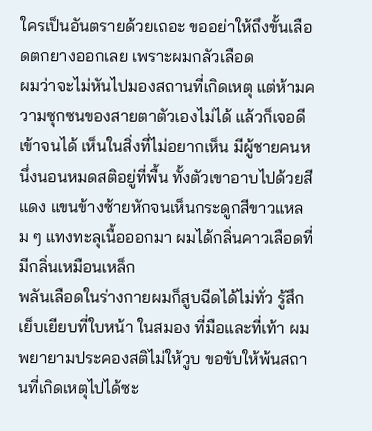ใครเป็นอันตรายด้วยเถอะ ขออย่าให้ถึงขั้นเลือดตกยางออกเลย เพราะผมกลัวเลือด
ผมว่าจะไม่หันไปมองสถานที่เกิดเหตุ แต่ห้ามความซุกซนของสายตาตัวเองไม่ได้ แล้วก็เจอดีเข้าจนได้ เห็นในสิ่งที่ไม่อยากเห็น มีผู้ชายคนหนึ่งนอนหมดสติอยู่ที่พื้น ทั้งตัวเขาอาบไปด้วยสีแดง แขนข้างซ้ายหักจนเห็นกระดูกสีขาวแหลม ๆ แทงทะลุเนื้อออกมา ผมได้กลิ่นคาวเลือดที่มีกลิ่นเหมือนเหล็ก
พลันเลือดในร่างกายผมก็สูบฉีดได้ไม่ทั่ว รู้สึกเย็บเยียบที่ใบหน้า ในสมอง ที่มือและที่เท้า ผมพยายามประคองสติไม่ให้วูบ ขอขับให้พ้นสถานที่เกิดเหตุไปได้ซะ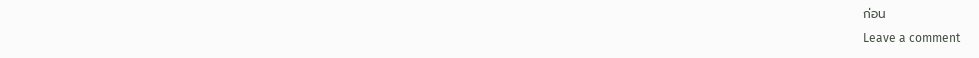ก่อน
Leave a comment